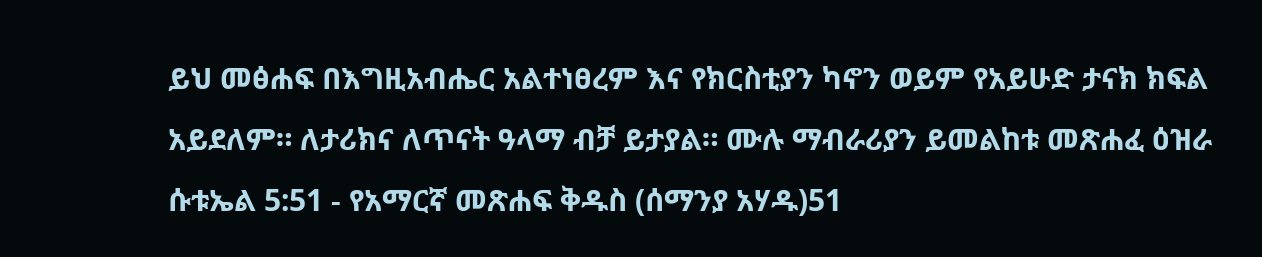ይህ መፅሐፍ በእግዚአብሔር አልተነፀረም እና የክርስቲያን ካኖን ወይም የአይሁድ ታናክ ክፍል አይደለም። ለታሪክና ለጥናት ዓላማ ብቻ ይታያል። ሙሉ ማብራሪያን ይመልከቱ መጽሐፈ ዕዝራ ሱቱኤል 5:51 - የአማርኛ መጽሐፍ ቅዱስ (ሰማንያ አሃዱ)51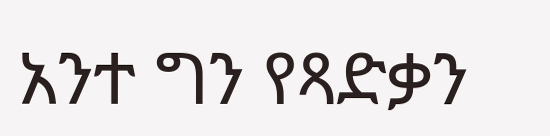አንተ ግን የጻድቃን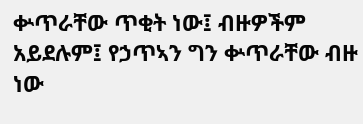ቍጥራቸው ጥቂት ነው፤ ብዙዎችም አይደሉም፤ የኃጥኣን ግን ቍጥራቸው ብዙ ነው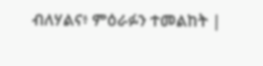ብለሃልና፥ ምዕራፉን ተመልከት |